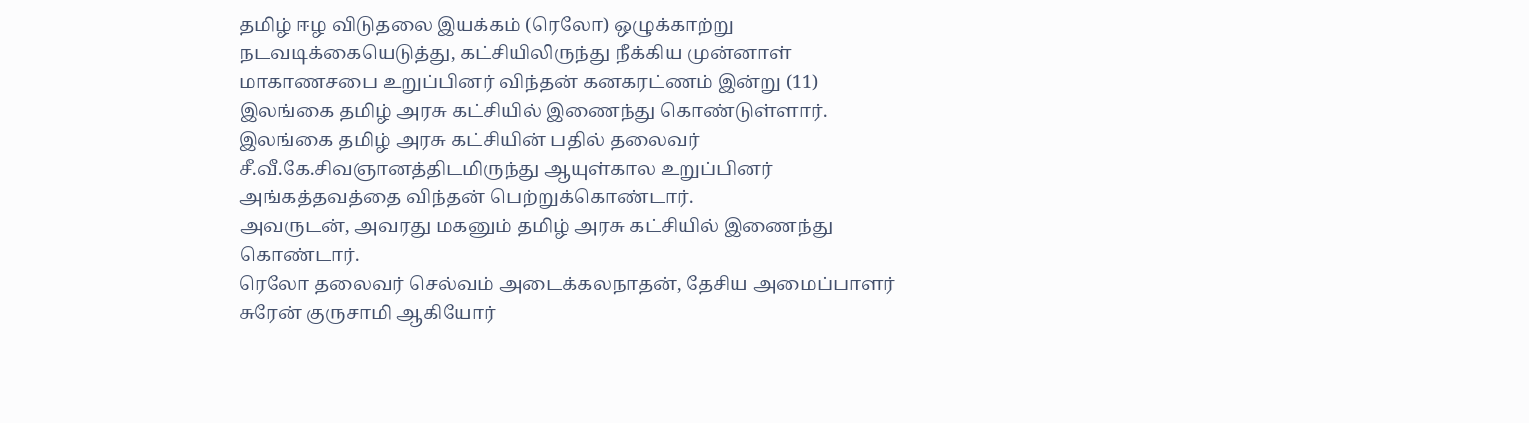தமிழ் ஈழ விடுதலை இயக்கம் (ரெலோ) ஒழுக்காற்று நடவடிக்கையெடுத்து, கட்சியிலிருந்து நீக்கிய முன்னாள் மாகாணசபை உறுப்பினர் விந்தன் கனகரட்ணம் இன்று (11) இலங்கை தமிழ் அரசு கட்சியில் இணைந்து கொண்டுள்ளார்.
இலங்கை தமிழ் அரசு கட்சியின் பதில் தலைவர் சீ.வீ.கே.சிவஞானத்திடமிருந்து ஆயுள்கால உறுப்பினர் அங்கத்தவத்தை விந்தன் பெற்றுக்கொண்டார்.
அவருடன், அவரது மகனும் தமிழ் அரசு கட்சியில் இணைந்து கொண்டார்.
ரெலோ தலைவர் செல்வம் அடைக்கலநாதன், தேசிய அமைப்பாளர் சுரேன் குருசாமி ஆகியோர்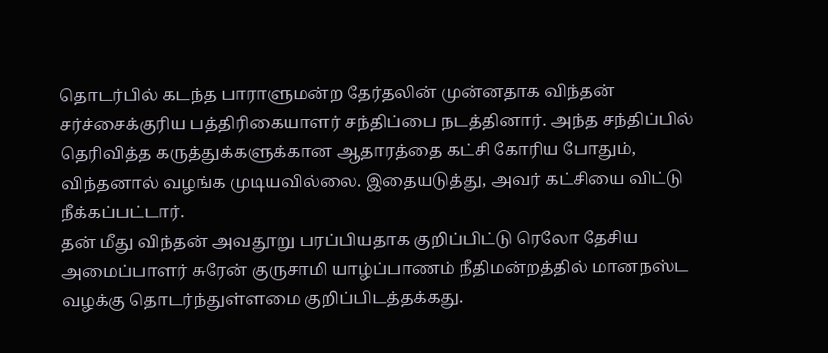தொடர்பில் கடந்த பாராளுமன்ற தேர்தலின் முன்னதாக விந்தன் சர்ச்சைக்குரிய பத்திரிகையாளர் சந்திப்பை நடத்தினார். அந்த சந்திப்பில் தெரிவித்த கருத்துக்களுக்கான ஆதாரத்தை கட்சி கோரிய போதும், விந்தனால் வழங்க முடியவில்லை. இதையடுத்து, அவர் கட்சியை விட்டு நீக்கப்பட்டார்.
தன் மீது விந்தன் அவதூறு பரப்பியதாக குறிப்பிட்டு ரெலோ தேசிய அமைப்பாளர் சுரேன் குருசாமி யாழ்ப்பாணம் நீதிமன்றத்தில் மானநஸ்ட வழக்கு தொடர்ந்துள்ளமை குறிப்பிடத்தக்கது.